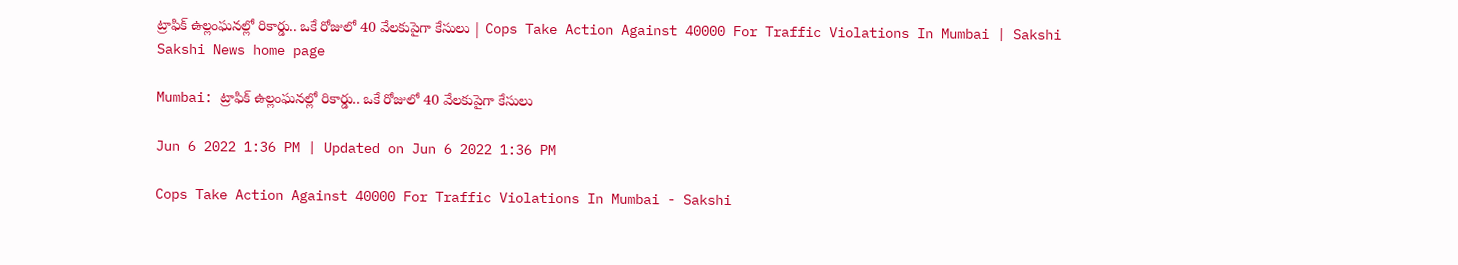ట్రాఫిక్‌ ఉల్లంఘనల్లో రికార్డు.. ఒకే రోజులో 40 వేలకుపైగా కేసులు | Cops Take Action Against 40000 For Traffic Violations In Mumbai | Sakshi
Sakshi News home page

Mumbai: ట్రాఫిక్‌ ఉల్లంఘనల్లో రికార్డు.. ఒకే రోజులో 40 వేలకుపైగా కేసులు

Jun 6 2022 1:36 PM | Updated on Jun 6 2022 1:36 PM

Cops Take Action Against 40000 For Traffic Violations In Mumbai - Sakshi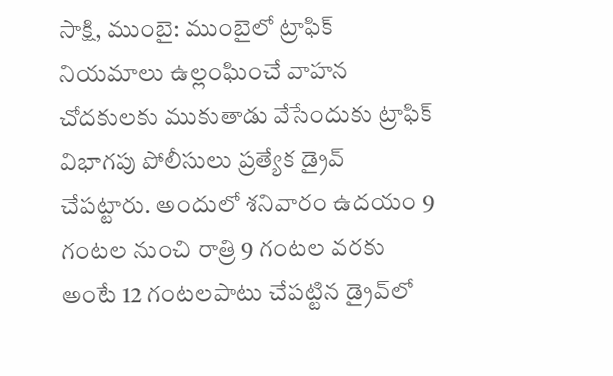సాక్షి, ముంబై: ముంబైలో ట్రాఫిక్‌ నియమాలు ఉల్లంఘించే వాహన చోదకులకు ముకుతాడు వేసేందుకు ట్రాఫిక్‌ విభాగపు పోలీసులు ప్రత్యేక డ్రైవ్‌ చేపట్టారు. అందులో శనివారం ఉదయం 9 గంటల నుంచి రాత్రి 9 గంటల వరకు అంటే 12 గంటలపాటు చేపట్టిన డ్రైవ్‌లో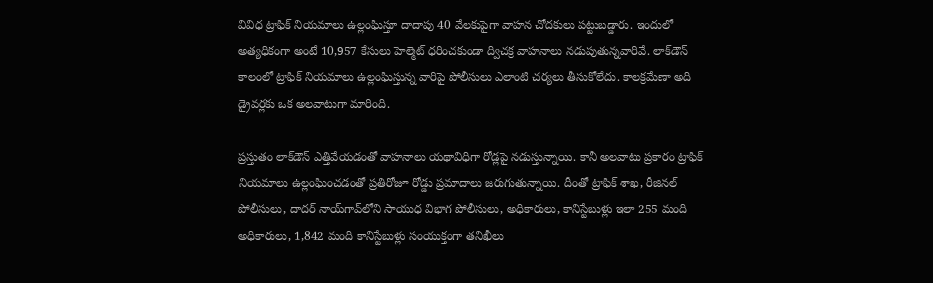వివిధ ట్రాఫిక్‌ నియమాలు ఉల్లంఘిస్తూ దాదాపు 40 వేలకుపైగా వాహన చోదకులు పట్టుబడ్డారు. ఇందులో అత్యధికంగా అంటే 10,957 కేసులు హెల్మెట్‌ ధరించకుండా ద్విచక్ర వాహనాలు నడుపుతున్నవారివే. లాక్‌డౌన్‌ కాలంలో ట్రాఫిక్‌ నియమాలు ఉల్లంఘిస్తున్న వారిపై పోలీసులు ఎలాంటి చర్యలు తీసుకోలేదు. కాలక్రమేణా అది డ్రైవర్లకు ఒక అలవాటుగా మారింది.

ప్రస్తుతం లాక్‌డౌన్‌ ఎత్తివేయడంతో వాహనాలు యథావిధిగా రోడ్లపై నడుస్తున్నాయి. కానీ అలవాటు ప్రకారం ట్రాఫిక్‌ నియమాలు ఉల్లంఘించడంతో ప్రతిరోజూ రోడ్డు ప్రమాదాలు జరుగుతున్నాయి. దీంతో ట్రాఫిక్‌ శాఖ, రీజినల్‌ పోలీసులు, దాదర్‌ నాయ్‌గావ్‌లోని సాయుధ విభాగ పోలీసులు, అధికారులు, కానిస్టేబుళ్లు ఇలా 255 మంది అధికారులు, 1,842 మంది కానిస్టేబుళ్లు సంయుక్తంగా తనిఖీలు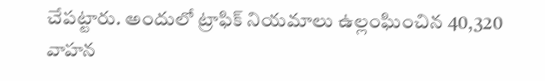చేపట్టారు. అందులో ట్రాఫిక్‌ నియమాలు ఉల్లంఘించిన 40,320 వాహన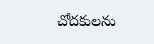చోదకులను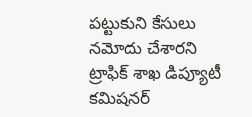పట్టుకుని కేసులు నమోదు చేశారని ట్రాఫిక్‌ శాఖ డిప్యూటీ కమిషనర్‌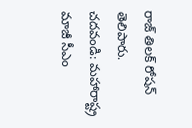రాజ్‌ తిలక్‌ రోషన్‌ తెలిపారు.
చదవండి: మహారాష్ట్ర మాజీ సీఎం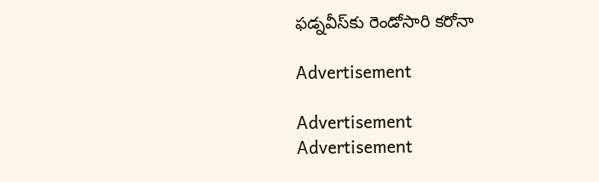ఫడ్నవీస్‌కు రెండోసారి కరోనా

Advertisement

Advertisement
Advertisement